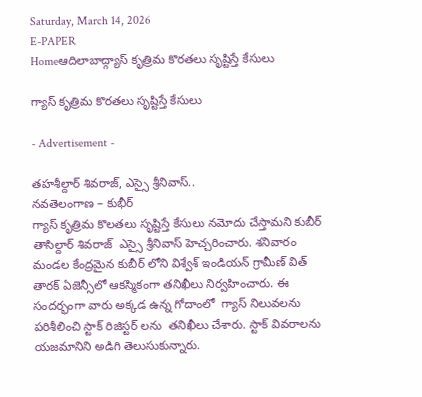Saturday, March 14, 2026
E-PAPER
Homeఆదిలాబాద్గ్యాస్ కృత్రిమ కొరతలు సృష్టిస్తే కేసులు

గ్యాస్ కృత్రిమ కొరతలు సృష్టిస్తే కేసులు

- Advertisement -

తహశీల్దార్ శివరాజ్, ఎస్సై శ్రీనివాస్..
నవతెలంగాణ – కుభీర్
గ్యాస్ కృత్రిమ కొలతలు సృష్టిస్తే కేసులు నమోదు చేస్తామని కుబీర్ తాసిల్దార్ శివరాజ్  ఎస్సై శ్రీనివాస్ హెచ్చరించారు. శనివారం మండల కేంద్రమైన కుబీర్ లోని విశ్వేశ్ ఇండియన్ గ్రామీణ్ విత్ తారక్ ఏజెన్సీలో ఆకస్మికంగా తనిఖీలు నిర్వహించారు. ఈ సందర్భంగా వారు అక్కడ ఉన్న గోదాంలో  గ్యాస్ నిలువలను పరిశీలించి స్టాక్ రిజిస్టర్ లను  తనిఖీలు చేశారు. స్టాక్ వివరాలను యజమానిని అడిగి తెలుసుకున్నారు.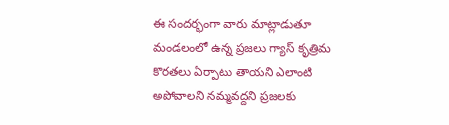ఈ సందర్భంగా వారు మాట్లాడుతూ మండలంలో ఉన్న ప్రజలు గ్యాస్ కృత్రిమ కొరతలు ఏర్పాటు తాయని ఎలాంటి అపోవాలని నమ్మవద్దని ప్రజలకు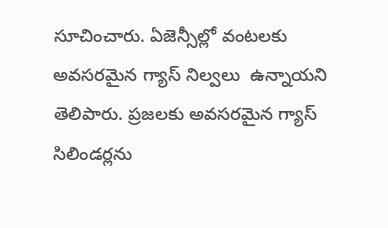సూచించారు. ఏజెన్సీల్లో వంటలకు అవసరమైన గ్యాస్ నిల్వలు  ఉన్నాయని తెలిపారు. ప్రజలకు అవసరమైన గ్యాస్ సిలిండర్లను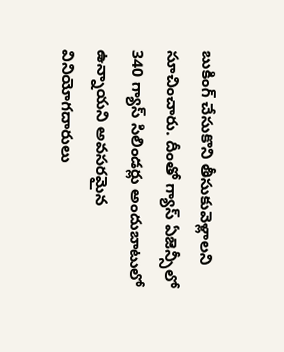బుకింగ్ చేసుకొని తీసుకువెళ్లాలని సూచించారు. దీంతో గ్యాస్ ఏజెన్సీలో 340 గ్యాస్ సిలిండర్లు అందుబాటులో ఉన్నాయని అవసరమైన వినియోగదారులు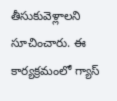తీసుకువెళ్లాలని సూచించారు. ఈ కార్యక్రమంలో గ్యాస్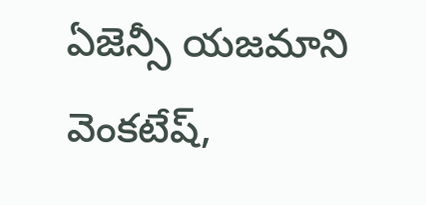ఏజెన్సీ యజమాని వెంకటేష్,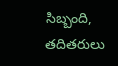సిబ్బంది, తదితరులు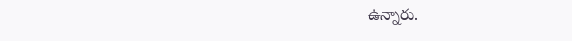ఉన్నారు.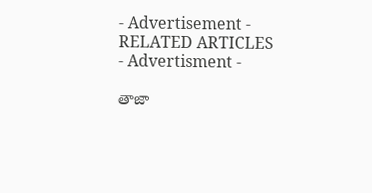- Advertisement -
RELATED ARTICLES
- Advertisment -

తాజా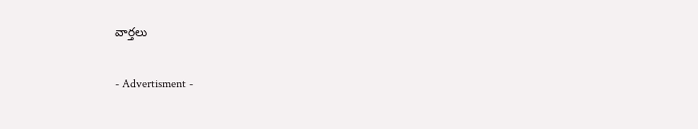వార్తలు

- Advertisment -